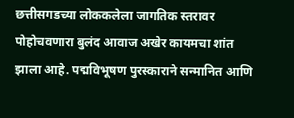छत्तीसगडच्या लोककलेला जागतिक स्तरावर पोहोचवणारा बुलंद आवाज अखेर कायमचा शांत झाला आहे. पद्मविभूषण पुरस्काराने सन्मानित आणि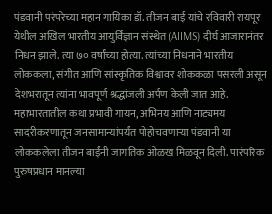पंडवानी परंपरेच्या महान गायिका डॉ. तीजन बाई यांचे रविवारी रायपूर येथील अखिल भारतीय आयुर्विज्ञान संस्थेत (AIIMS) दीर्घ आजारानंतर निधन झाले. त्या ७० वर्षांच्या होत्या. त्यांच्या निधनाने भारतीय लोककला, संगीत आणि सांस्कृतिक विश्वावर शोककळा पसरली असून देशभरातून त्यांना भावपूर्ण श्रद्धांजली अर्पण केली जात आहे.
महाभारतातील कथा प्रभावी गायन, अभिनय आणि नाट्यमय सादरीकरणातून जनसामान्यांपर्यंत पोहोचवणाऱ्या पंडवानी या लोककलेला तीजन बाईंनी जागतिक ओळख मिळवून दिली. पारंपरिक पुरुषप्रधान मानल्या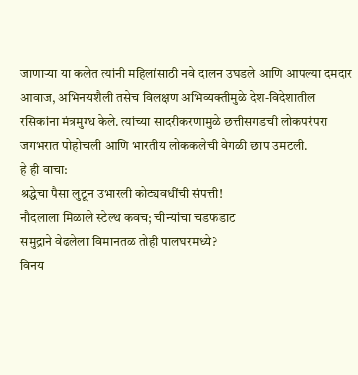जाणाऱ्या या कलेत त्यांनी महिलांसाठी नवे दालन उघडले आणि आपल्या दमदार आवाज, अभिनयशैली तसेच विलक्षण अभिव्यक्तीमुळे देश-विदेशातील रसिकांना मंत्रमुग्ध केले. त्यांच्या सादरीकरणामुळे छत्तीसगडची लोकपरंपरा जगभरात पोहोचली आणि भारतीय लोककलेची वेगळी छाप उमटली.
हे ही वाचा:
श्रद्धेचा पैसा लुटून उभारली कोट्यवधींची संपत्ती!
नौदलाला मिळाले स्टेल्थ कवच; चीन्यांचा चडफडाट
समुद्राने वेढलेला विमानतळ तोही पालघरमध्ये?
विनय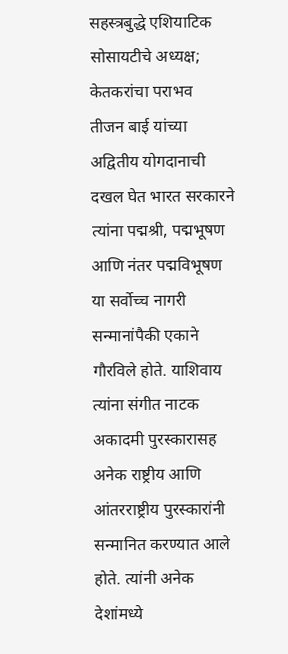सहस्त्रबुद्धे एशियाटिक सोसायटीचे अध्यक्ष; केतकरांचा पराभव
तीजन बाई यांच्या अद्वितीय योगदानाची दखल घेत भारत सरकारने त्यांना पद्मश्री, पद्मभूषण आणि नंतर पद्मविभूषण या सर्वोच्च नागरी सन्मानांपैकी एकाने गौरविले होते. याशिवाय त्यांना संगीत नाटक अकादमी पुरस्कारासह अनेक राष्ट्रीय आणि आंतरराष्ट्रीय पुरस्कारांनी सन्मानित करण्यात आले होते. त्यांनी अनेक देशांमध्ये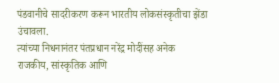पंडवानीचे सादरीकरण करून भारतीय लोकसंस्कृतीचा झेंडा उंचावला.
त्यांच्या निधनानंतर पंतप्रधान नरेंद्र मोदींसह अनेक राजकीय, सांस्कृतिक आणि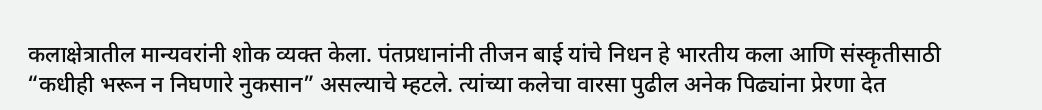कलाक्षेत्रातील मान्यवरांनी शोक व्यक्त केला. पंतप्रधानांनी तीजन बाई यांचे निधन हे भारतीय कला आणि संस्कृतीसाठी “कधीही भरून न निघणारे नुकसान” असल्याचे म्हटले. त्यांच्या कलेचा वारसा पुढील अनेक पिढ्यांना प्रेरणा देत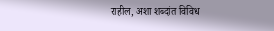राहील, अशा शब्दांत विविध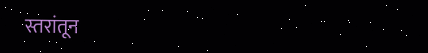स्तरांतून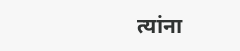त्यांना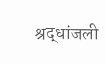श्रद्धांजली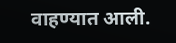वाहण्यात आली.